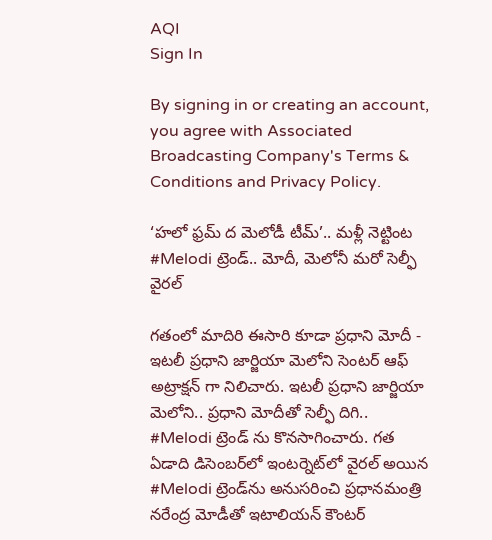AQI
Sign In

By signing in or creating an account, you agree with Associated Broadcasting Company's Terms & Conditions and Privacy Policy.

‘హలో ఫ్రమ్ ద మెలోడీ టీమ్’.. మళ్లీ నెట్టింట #Melodi ట్రెండ్.. మోదీ, మెలోనీ మరో సెల్ఫీ వైరల్‌

గతంలో మాదిరి ఈసారి కూడా ప్రధాని మోదీ - ఇటలీ ప్రధాని జార్జియా మెలోని సెంటర్ ఆఫ్ అట్రాక్షన్ గా నిలిచారు. ఇటలీ ప్రధాని జార్జియా మెలోని.. ప్రధాని మోదీతో సెల్ఫీ దిగి.. #Melodi ట్రెండ్ ను కొనసాగించారు. గత ఏడాది డిసెంబర్‌లో ఇంటర్నెట్‌లో వైరల్ అయిన #Melodi ట్రెండ్‌ను అనుసరించి ప్రధానమంత్రి నరేంద్ర మోడీతో ఇటాలియన్ కౌంటర్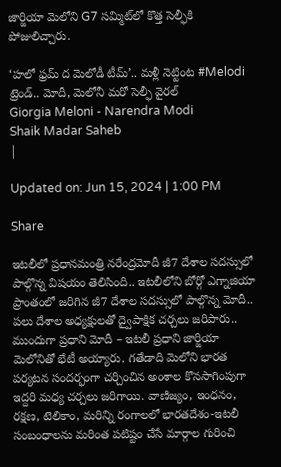జార్జియా మెలోని G7 సమ్మిట్‌లో కొత్త సెల్ఫీకి పోజులిచ్చారు.

‘హలో ఫ్రమ్ ద మెలోడీ టీమ్’.. మళ్లీ నెట్టింట #Melodi ట్రెండ్.. మోదీ, మెలోనీ మరో సెల్ఫీ వైరల్‌
Giorgia Meloni - Narendra Modi
Shaik Madar Saheb
|

Updated on: Jun 15, 2024 | 1:00 PM

Share

ఇటలీలో ప్రధానమంత్రి నరేంద్రమోదీ జీ7 దేశాల సదస్సులో పాల్గొన్న విషయం తెలిసింది.. ఇటలీలోని బోర్గో ఎగ్నాజియా ప్రాంతంలో జరిగిన జీ7 దేశాల సదస్సులో పాల్గొన్న మోదీ.. పలు దేశాల అధ్యక్షులతో ద్వైపాక్షిక చర్చలు జరిపారు.. ముందుగా ప్రధాని మోదీ – ఇటలీ ప్రధాని జార్జియా మెలోనితో భేటీ అయ్యారు. గతేడాది మెలోని భారత పర్యటన సందర్భంగా చర్చించిన అంశాల కొనసాగింపుగా ఇద్దరి మధ్య చర్చలు జరిగాయి. వాణిజ్యం, ఇంధనం, రక్షణ, టెలికాం, మరిన్ని రంగాలలో భారతదేశం-ఇటలీ సంబంధాలను మరింత పటిష్టం చేసే మార్గాల గురించి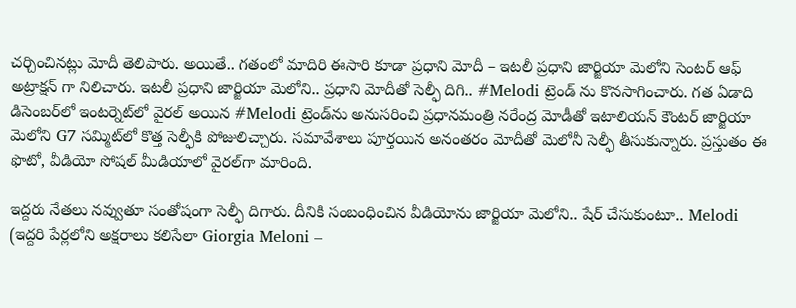చర్చించినట్లు మోదీ తెలిపారు. అయితే.. గతంలో మాదిరి ఈసారి కూడా ప్రధాని మోదీ – ఇటలీ ప్రధాని జార్జియా మెలోని సెంటర్ ఆఫ్ అట్రాక్షన్ గా నిలిచారు. ఇటలీ ప్రధాని జార్జియా మెలోని.. ప్రధాని మోదీతో సెల్ఫీ దిగి.. #Melodi ట్రెండ్ ను కొనసాగించారు. గత ఏడాది డిసెంబర్‌లో ఇంటర్నెట్‌లో వైరల్ అయిన #Melodi ట్రెండ్‌ను అనుసరించి ప్రధానమంత్రి నరేంద్ర మోడీతో ఇటాలియన్ కౌంటర్ జార్జియా మెలోని G7 సమ్మిట్‌లో కొత్త సెల్ఫీకి పోజులిచ్చారు. సమావేశాలు పూర్తయిన అనంతరం మోదీతో మెలోనీ సెల్ఫీ తీసుకున్నారు. ప్రస్తుతం ఈ ఫొటో, వీడియో సోషల్‌ మీడియాలో వైరల్‌గా మారింది.

ఇద్దరు నేతలు నవ్వుతూ సంతోషంగా సెల్ఫీ దిగారు. దీనికి సంబంధించిన వీడియోను జార్జియా మెలోని.. షేర్ చేసుకుంటూ.. Melodi (ఇద్దరి పేర్లలోని అక్షరాలు కలిసేలా Giorgia Meloni –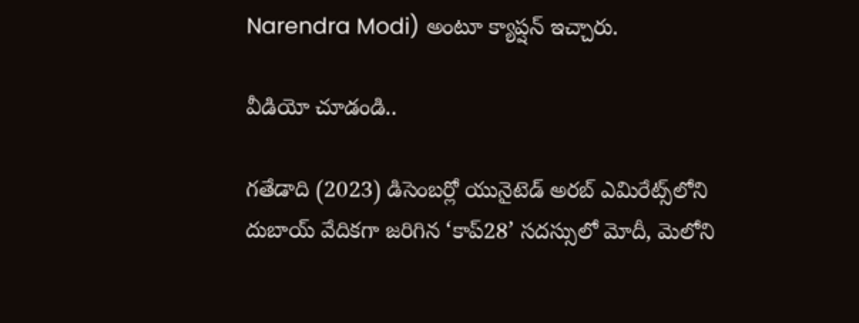Narendra Modi) అంటూ క్యాప్షన్ ఇచ్చారు.

వీడియో చూడండి..

గతేడాది (2023) డిసెంబర్లో యునైటెడ్‌ అరబ్‌ ఎమిరేట్స్‌లోని దుబాయ్‌ వేదికగా జరిగిన ‘కాప్‌28’ సదస్సులో మోదీ, మెలోని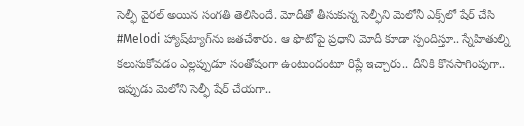సెల్ఫీ వైరల్‌ అయిన సంగతి తెలిసిందే. మోదీతో తీసుకున్న సెల్ఫీని మెలోనీ ఎక్స్‌లో షేర్‌ చేసి #Melodi హ్యాష్‌ట్యాగ్‌ను జతచేశారు. ఆ ఫొటోపై ప్రధాని మోదీ కూడా స్పందిస్తూ.. స్నేహితుల్ని కలుసుకోవడం ఎల్లప్పుడూ సంతోషంగా ఉంటుందంటూ రిప్లే ఇచ్చారు.. దీనికి కొనసాగింపుగా.. ఇప్పుడు మెలోని సెల్ఫీ షేర్ చేయగా..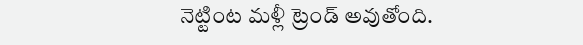నెట్టింట మళ్లీ ట్రెండ్ అవుతోంది.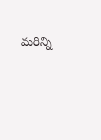మరిన్ని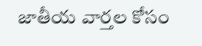జాతీయ వార్తల కోసం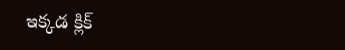ఇక్కడ క్లిక్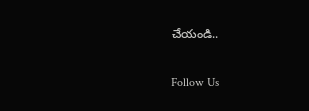చేయండి..

Follow Us